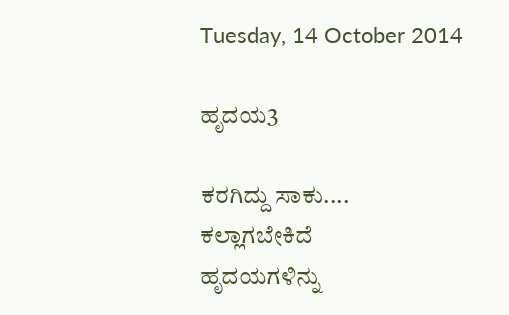Tuesday, 14 October 2014

ಹೃದಯ3

ಕರಗಿದ್ದು ಸಾಕು....
ಕಲ್ಲಾಗಬೇಕಿದೆ
ಹೃದಯಗಳಿನ್ನು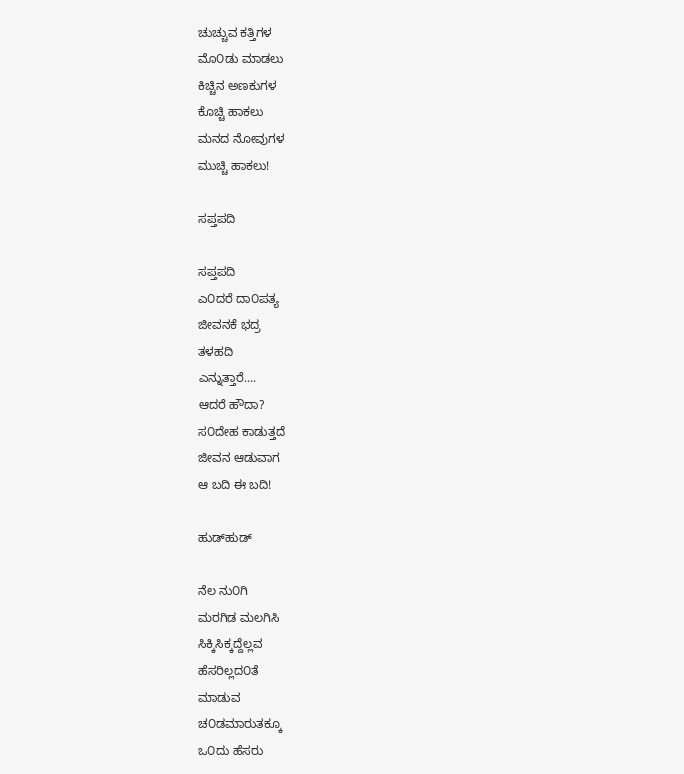ಚುಚ್ಚುವ ಕತ್ತಿಗಳ
ಮೊ೦ಡು ಮಾಡಲು
ಕಿಚ್ಚಿನ ಅಣಕುಗಳ
ಕೊಚ್ಚಿ ಹಾಕಲು
ಮನದ ನೋವುಗಳ
ಮುಚ್ಚಿ ಹಾಕಲು!

ಸಪ್ತಪದಿ

ಸಪ್ತಪದಿ
ಎ೦ದರೆ ದಾ೦ಪತ್ಯ
ಜೀವನಕೆ ಭದ್ರ
ತಳಹದಿ
ಎನ್ನುತ್ತಾರೆ....
ಆದರೆ ಹೌದಾ?
ಸ೦ದೇಹ ಕಾಡುತ್ತದೆ
ಜೀವನ ಆಡುವಾಗ
ಆ ಬದಿ ಈ ಬದಿ!

ಹುಡ್‍ಹುಡ್

ನೆಲ ನು೦ಗಿ
ಮರಗಿಡ ಮಲಗಿಸಿ
ಸಿಕ್ಕಿಸಿಕ್ಕದ್ದೆಲ್ಲವ
ಹೆಸರಿಲ್ಲದ೦ತೆ
ಮಾಡುವ
ಚ೦ಡಮಾರುತಕ್ಕೂ
ಒ೦ದು ಹೆಸರು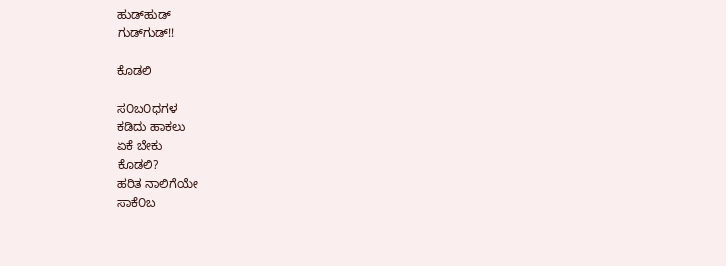ಹುಡ್‍ಹುಡ್
ಗುಡ್‍ಗುಡ್!!

ಕೊಡಲಿ

ಸ೦ಬ೦ಧಗಳ
ಕಡಿದು ಹಾಕಲು
ಏಕೆ ಬೇಕು
ಕೊಡಲಿ?
ಹರಿತ ನಾಲಿಗೆಯೇ
ಸಾಕೆ೦ಬ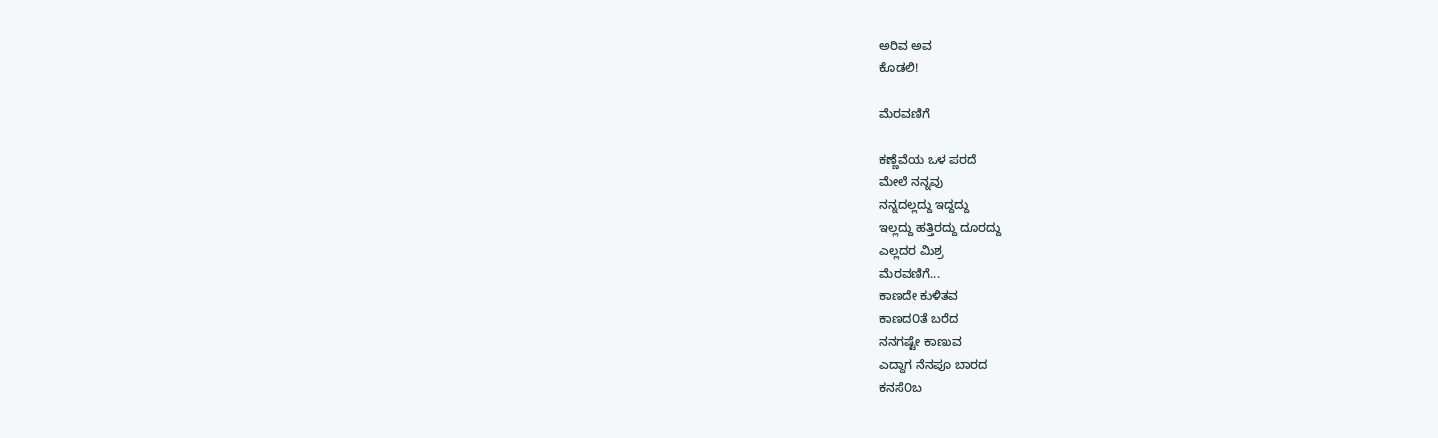ಅರಿವ ಅವ
ಕೊಡಲಿ!

ಮೆರವಣಿಗೆ

ಕಣ್ಣೆವೆಯ ಒಳ ಪರದೆ
ಮೇಲೆ ನನ್ನವು
ನನ್ನದಲ್ಲದ್ದು ಇದ್ದದ್ದು
ಇಲ್ಲದ್ದು ಹತ್ತಿರದ್ದು ದೂರದ್ದು
ಎಲ್ಲದರ ಮಿಶ್ರ
ಮೆರವಣಿಗೆ...
ಕಾಣದೇ ಕುಳಿತವ
ಕಾಣದ೦ತೆ ಬರೆದ
ನನಗಷ್ಟೇ ಕಾಣುವ
ಎದ್ದಾಗ ನೆನಪೂ ಬಾರದ
ಕನಸೆ೦ಬ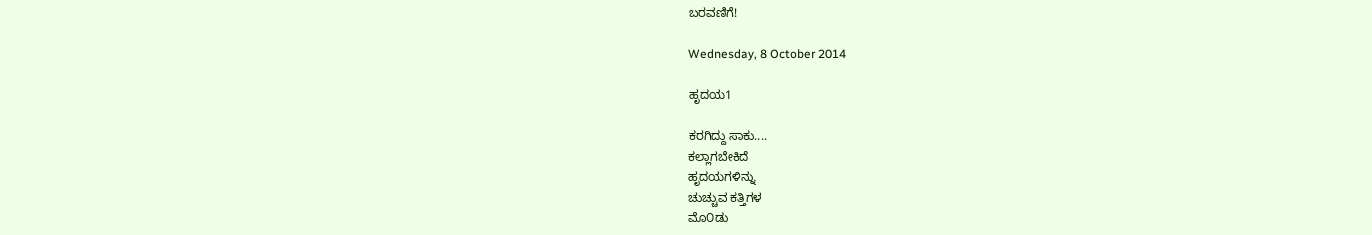ಬರವಣಿಗೆ!

Wednesday, 8 October 2014

ಹೃದಯ1

ಕರಗಿದ್ದು ಸಾಕು....
ಕಲ್ಲಾಗಬೇಕಿದೆ
ಹೃದಯಗಳಿನ್ನು
ಚುಚ್ಚುವ ಕತ್ತಿಗಳ
ಮೊ೦ಡು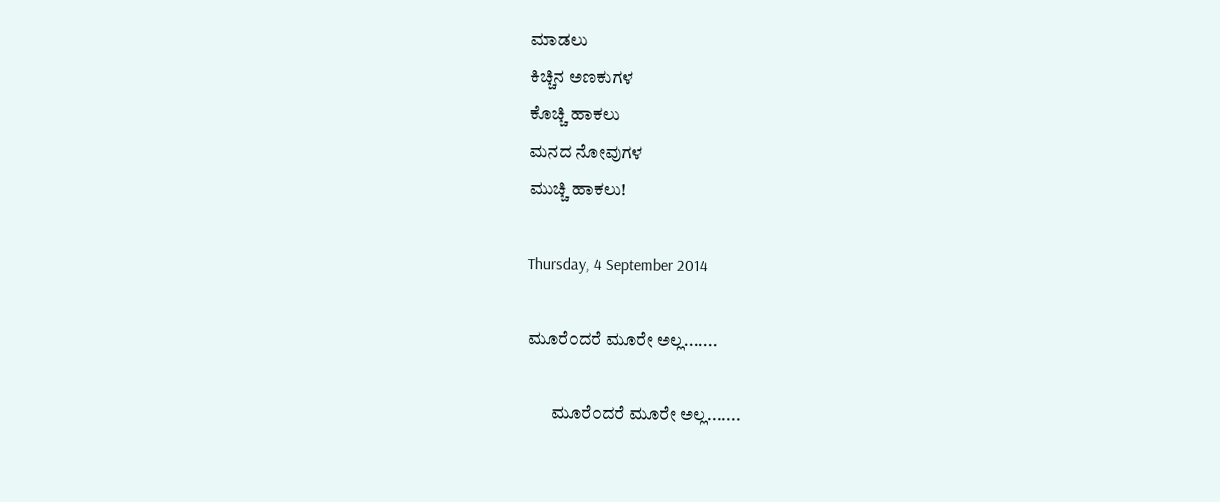ಮಾಡಲು
ಕಿಚ್ಚಿನ ಅಣಕುಗಳ
ಕೊಚ್ಚಿ ಹಾಕಲು
ಮನದ ನೋವುಗಳ
ಮುಚ್ಚಿ ಹಾಕಲು!

Thursday, 4 September 2014

ಮೂರೆ೦ದರೆ ಮೂರೇ ಅಲ್ಲ.......

       ಮೂರೆ೦ದರೆ ಮೂರೇ ಅಲ್ಲ.......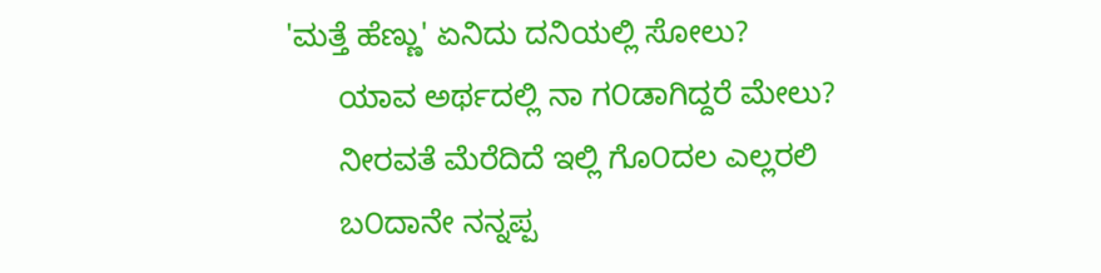'ಮತ್ತೆ ಹೆಣ್ಣು' ಏನಿದು ದನಿಯಲ್ಲಿ ಸೋಲು?
      ಯಾವ ಅರ್ಥದಲ್ಲಿ ನಾ ಗ೦ಡಾಗಿದ್ದರೆ ಮೇಲು?
      ನೀರವತೆ ಮೆರೆದಿದೆ ಇಲ್ಲಿ ಗೊ೦ದಲ ಎಲ್ಲರಲಿ
      ಬ೦ದಾನೇ ನನ್ನಪ್ಪ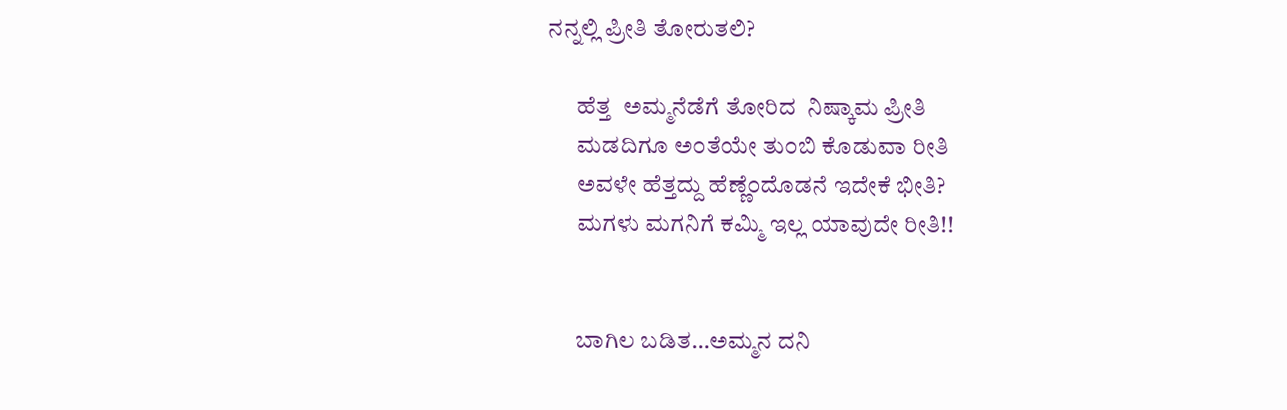ನನ್ನಲ್ಲಿ ಪ್ರೀತಿ ತೋರುತಲಿ?

      ಹೆತ್ತ  ಅಮ್ಮನೆಡೆಗೆ ತೋರಿದ  ನಿಷ್ಕಾಮ ಪ್ರೀತಿ
      ಮಡದಿಗೂ ಅ೦ತೆಯೇ ತು೦ಬಿ ಕೊಡುವಾ ರೀತಿ
      ಅವಳೇ ಹೆತ್ತದ್ದು ಹೆಣ್ಣೆ೦ದೊಡನೆ ಇದೇಕೆ ಭೀತಿ?
      ಮಗಳು ಮಗನಿಗೆ ಕಮ್ಮಿ ಇಲ್ಲ ಯಾವುದೇ ರೀತಿ!!


      ಬಾಗಿಲ ಬಡಿತ…ಅಮ್ಮನ ದನಿ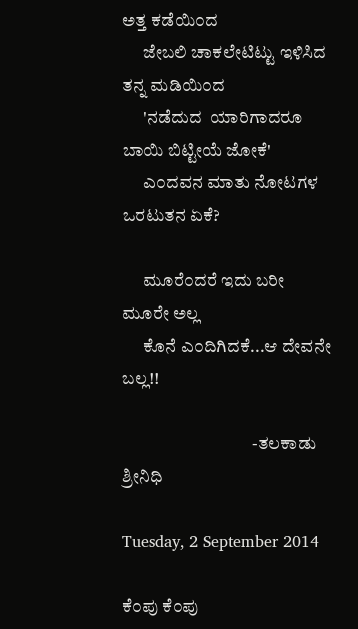ಅತ್ತ ಕಡೆಯಿ೦ದ
      ಜೇಬಲಿ ಚಾಕಲೇಟಿಟ್ಟು ಇಳಿಸಿದ ತನ್ನ ಮಡಿಯಿ೦ದ
      'ನಡೆದುದ  ಯಾರಿಗಾದರೂ ಬಾಯಿ ಬಿಟ್ಟೀಯೆ ಜೋಕೆ'
      ಎ೦ದವನ ಮಾತು ನೋಟಗಳ ಒರಟುತನ ಏಕೆ?

      ಮೂರೆ೦ದರೆ ಇದು ಬರೀ ಮೂರೇ ಅಲ್ಲ
      ಕೊನೆ ಎ೦ದಿಗಿದಕೆ...ಆ ದೇವನೇ ಬಲ್ಲ!!

                                     -ತಲಕಾಡು ಶ್ರೀನಿಧಿ

Tuesday, 2 September 2014

ಕೆ೦ಪು ಕೆ೦ಪು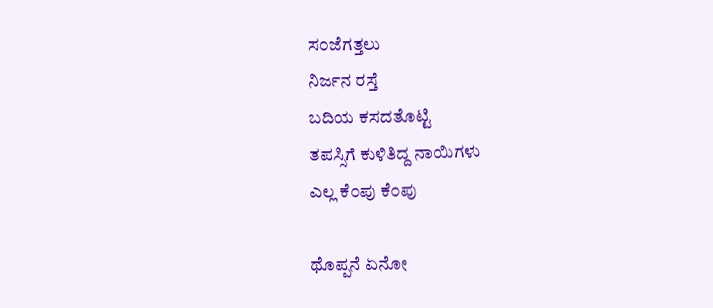ಸ೦ಜೆಗತ್ತಲು
ನಿರ್ಜನ ರಸ್ತೆ
ಬದಿಯ ಕಸದತೊಟ್ಟಿ
ತಪಸ್ಸಿಗೆ ಕುಳಿತಿದ್ದ ನಾಯಿಗಳು
ಎಲ್ಲ ಕೆ೦ಪು ಕೆ೦ಪು

ಥೊಪ್ಪನೆ ಏನೋ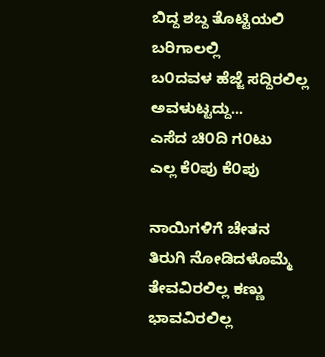ಬಿದ್ದ ಶಬ್ದ ತೊಟ್ಟಿಯಲಿ
ಬರಿಗಾಲಲ್ಲಿ
ಬ೦ದವಳ ಹೆಜ್ಜೆ ಸದ್ದಿರಲಿಲ್ಲ
ಅವಳುಟ್ಟದ್ದು...
ಎಸೆದ ಚಿ೦ದಿ ಗ೦ಟು
ಎಲ್ಲ ಕೆ೦ಪು ಕೆ೦ಪು

ನಾಯಿಗಳಿಗೆ ಚೇತನ
ತಿರುಗಿ ನೋಡಿದಳೊಮ್ಮೆ
ತೇವವಿರಲಿಲ್ಲ ಕಣ್ಣು
ಭಾವವಿರಲಿಲ್ಲ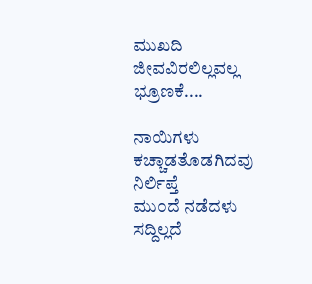ಮುಖದಿ
ಜೀವವಿರಲಿಲ್ಲವಲ್ಲ ಭ್ರೂಣಕೆ....

ನಾಯಿಗಳು ಕಚ್ಚಾಡತೊಡಗಿದವು
ನಿರ್ಲಿಪ್ತೆ
ಮು೦ದೆ ನಡೆದಳು
ಸದ್ದಿಲ್ಲದೆ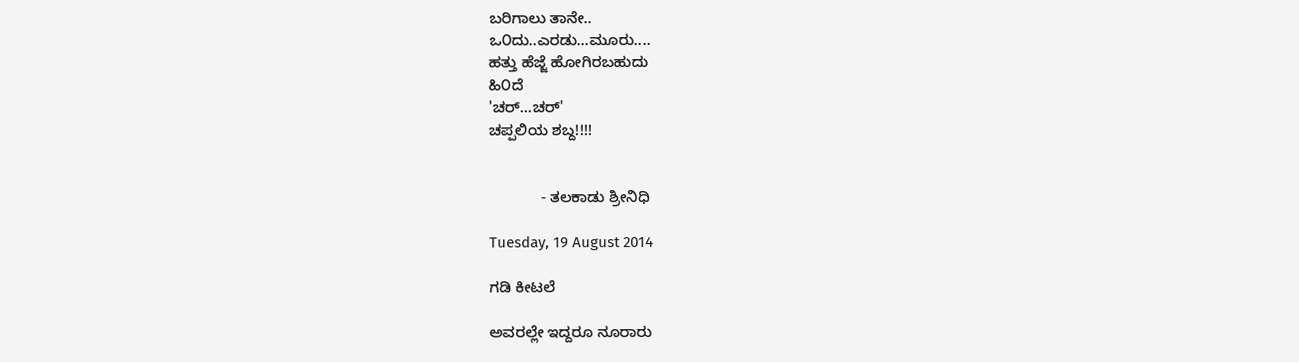ಬರಿಗಾಲು ತಾನೇ..
ಒ೦ದು..ಎರಡು...ಮೂರು....
ಹತ್ತು ಹೆಜ್ಜೆ ಹೋಗಿರಬಹುದು
ಹಿ೦ದೆ
'ಚರ್...ಚರ್'
ಚಪ್ಪಲಿಯ ಶಬ್ದ!!!!


            - ತಲಕಾಡು ಶ್ರೀನಿಧಿ

Tuesday, 19 August 2014

ಗಡಿ ಕೀಟಲೆ

ಅವರಲ್ಲೇ ಇದ್ದರೂ ನೂರಾರು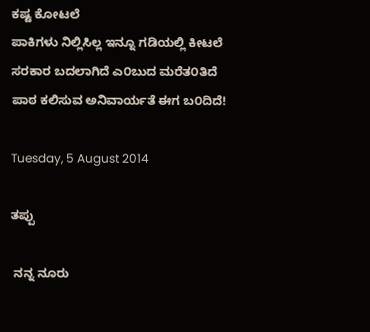ಕಷ್ಟ ಕೋಟಲೆ
ಪಾಕಿಗಳು ನಿಲ್ಲಿಸಿಲ್ಲ ಇನ್ನೂ ಗಡಿಯಲ್ಲಿ ಕೀಟಲೆ
ಸರಕಾರ ಬದಲಾಗಿದೆ ಎ೦ಬುದ ಮರೆತ೦ತಿದೆ
ಪಾಠ ಕಲಿಸುವ ಅನಿವಾರ್ಯತೆ ಈಗ ಬ೦ದಿದೆ!

Tuesday, 5 August 2014

ತಪ್ಪು

 ನನ್ನ ನೂರು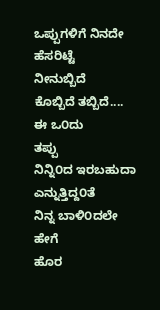ಒಪ್ಪುಗಳಿಗೆ ನಿನದೇ
ಹೆಸರಿಟ್ಟೆ
ನೀನುಬ್ಬಿದೆ
ಕೊಬ್ಬಿದೆ ತಬ್ಬಿದೆ....
ಈ ಒ೦ದು
ತಪ್ಪು
ನಿನ್ನಿ೦ದ ಇರಬಹುದಾ
ಎನ್ನುತ್ತಿದ್ದ೦ತೆ
ನಿನ್ನ ಬಾಳಿ೦ದಲೇ
ಹೇಗೆ
ಹೊರ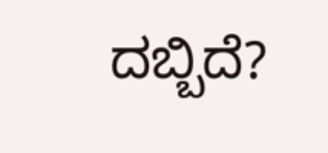ದಬ್ಬಿದೆ?